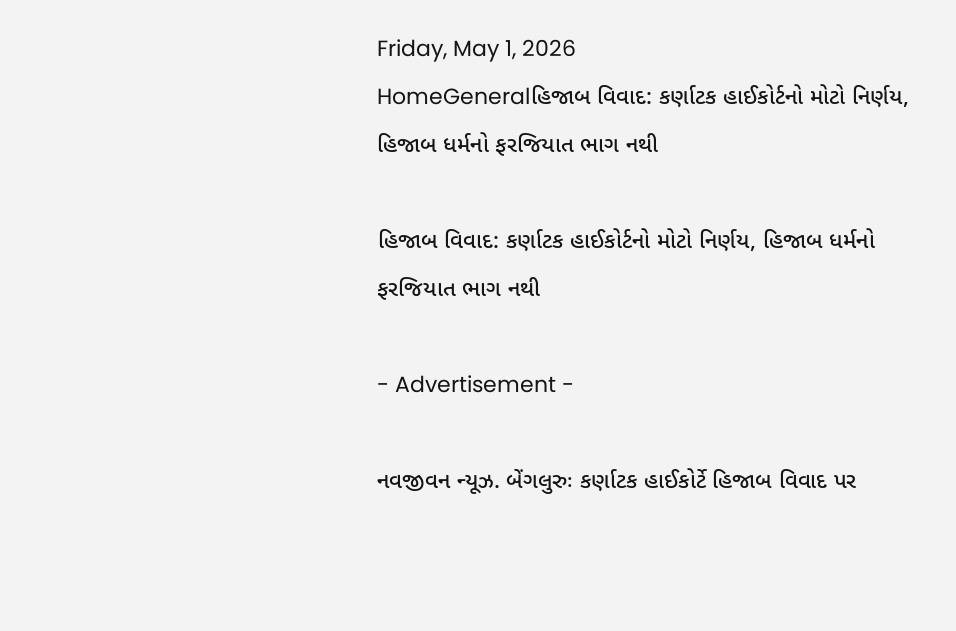Friday, May 1, 2026
HomeGeneralહિજાબ વિવાદ: કર્ણાટક હાઈકોર્ટનો મોટો નિર્ણય, હિજાબ ધર્મનો ફરજિયાત ભાગ નથી

હિજાબ વિવાદ: કર્ણાટક હાઈકોર્ટનો મોટો નિર્ણય, હિજાબ ધર્મનો ફરજિયાત ભાગ નથી

- Advertisement -

નવજીવન ન્યૂઝ. બેંગલુરુઃ કર્ણાટક હાઈકોર્ટે હિજાબ વિવાદ પર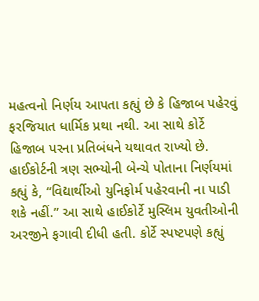મહત્વનો નિર્ણય આપતા કહ્યું છે કે હિજાબ પહેરવું ફરજિયાત ધાર્મિક પ્રથા નથી. આ સાથે કોર્ટે હિજાબ પરના પ્રતિબંધને યથાવત રાખ્યો છે. હાઈકોર્ટની ત્રણ સભ્યોની બેન્ચે પોતાના નિર્ણયમાં કહ્યું કે, “વિદ્યાર્થીઓ યુનિફોર્મ પહેરવાની ના પાડી શકે નહીં.” આ સાથે હાઈકોર્ટે મુસ્લિમ યુવતીઓની અરજીને ફગાવી દીધી હતી. કોર્ટે સ્પષ્ટપણે કહ્યું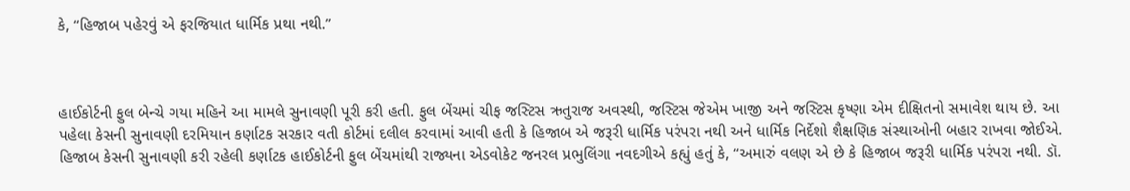કે, “હિજાબ પહેરવું એ ફરજિયાત ધાર્મિક પ્રથા નથી.”



હાઈકોર્ટની ફુલ બેન્ચે ગયા મહિને આ મામલે સુનાવણી પૂરી કરી હતી. ફુલ બેંચમાં ચીફ જસ્ટિસ ઋતુરાજ અવસ્થી, જસ્ટિસ જેએમ ખાજી અને જસ્ટિસ કૃષ્ણા એમ દીક્ષિતનો સમાવેશ થાય છે. આ પહેલા કેસની સુનાવણી દરમિયાન કર્ણાટક સરકાર વતી કોર્ટમાં દલીલ કરવામાં આવી હતી કે હિજાબ એ જરૂરી ધાર્મિક પરંપરા નથી અને ધાર્મિક નિર્દેશો શૈક્ષણિક સંસ્થાઓની બહાર રાખવા જોઈએ. હિજાબ કેસની સુનાવણી કરી રહેલી કર્ણાટક હાઈકોર્ટની ફુલ બેંચમાંથી રાજ્યના એડવોકેટ જનરલ પ્રભુલિંગા નવદગીએ કહ્યું હતું કે, “અમારું વલણ એ છે કે હિજાબ જરૂરી ધાર્મિક પરંપરા નથી. ડૉ.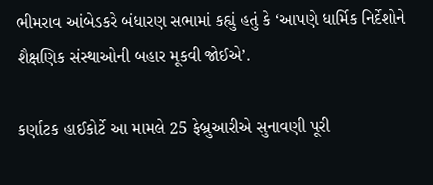ભીમરાવ આંબેડકરે બંધારણ સભામાં કહ્યું હતું કે ‘આપણે ધાર્મિક નિર્દેશોને શૈક્ષણિક સંસ્થાઓની બહાર મૂકવી જોઈએ’.

કર્ણાટક હાઈકોર્ટે આ મામલે 25 ફેબ્રુઆરીએ સુનાવણી પૂરી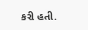કરી હતી.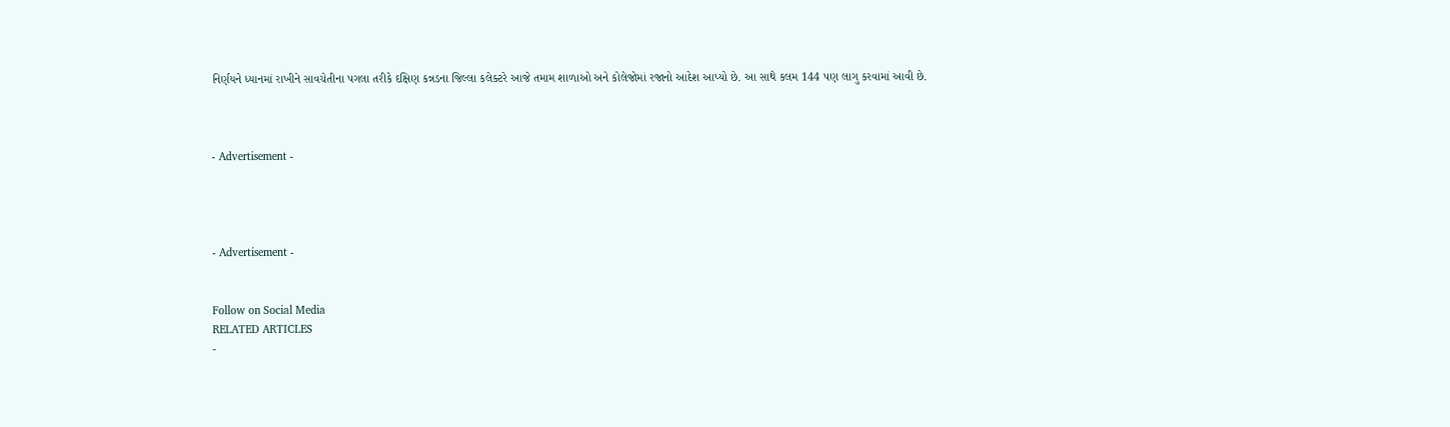નિર્ણયને ધ્યાનમાં રાખીને સાવચેતીના પગલા તરીકે દક્ષિણ કન્નડના જિલ્લા કલેક્ટરે આજે તમામ શાળાઓ અને કોલેજોમાં રજાનો આદેશ આપ્યો છે. આ સાથે કલમ 144 પણ લાગુ કરવામાં આવી છે.



- Advertisement -




- Advertisement -


Follow on Social Media
RELATED ARTICLES
-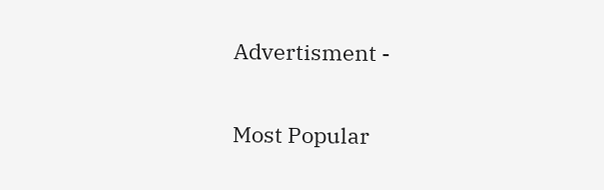Advertisment -

Most Popular